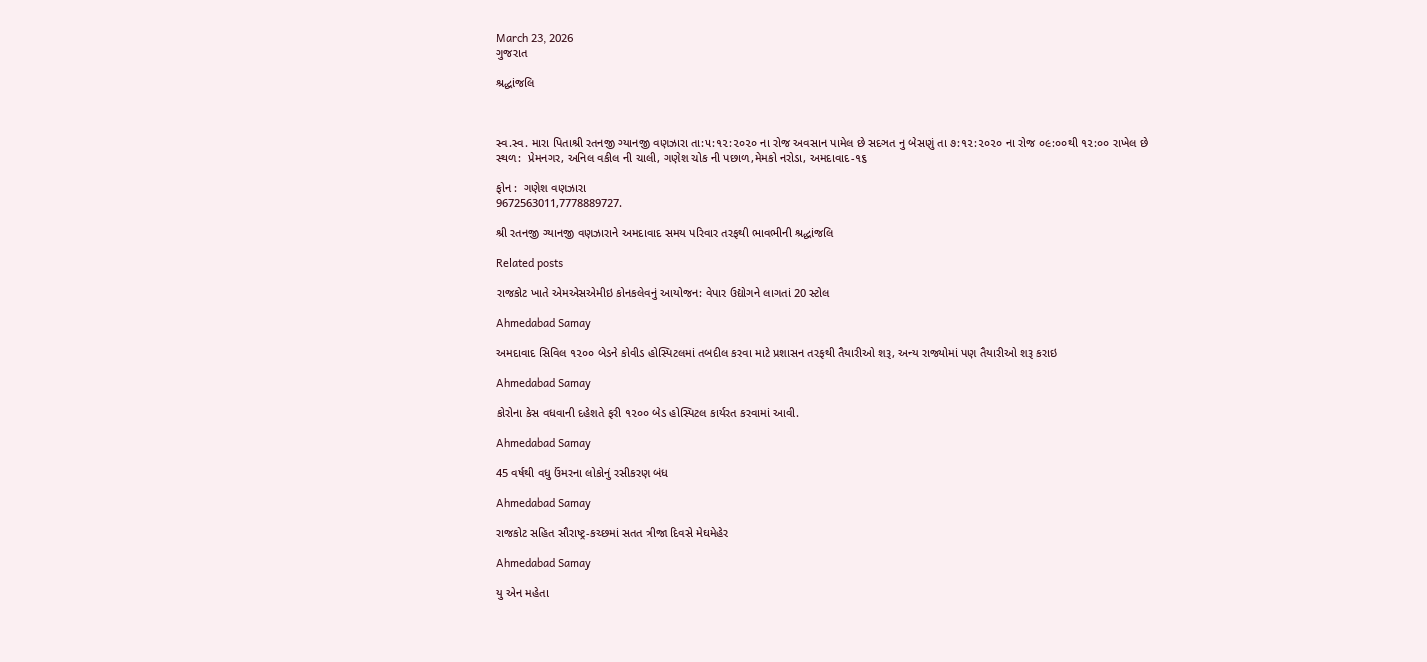March 23, 2026
ગુજરાત

શ્રદ્ધાંજલિ



સ્વ.સ્વ. મારા પિતાશ્રી રતનજી ગ્યાનજી વણઝારા તા:૫:૧૨:૨૦૨૦ ના રોજ અવસાન પામેલ છે સદઞત નુ બેસણું તા ૭:૧૨:૨૦૨૦ ના રોજ ૦૯:૦૦થી ૧૨:૦૦ રાખેલ છે
સ્થળ:  પ્રેમનગર, અનિલ વકીલ ની ચાલી, ગણેશ ચોક ની પછાળ,મેમકો નરોડા, અમદાવાદ-૧૬

ફોન :  ગણેશ વણઝારા
9672563011,7778889727.

શ્રી રતનજી ગ્યાનજી વણઝારાને અમદાવાદ સમય પરિવાર તરફથી ભાવભીની શ્રદ્ધાંજલિ

Related posts

રાજકોટ ખાતે એમએસએમીઇ કોનકલેવનું આયોજન: વેપાર ઉદ્યોગને લાગતાં 20 સ્ટોલ

Ahmedabad Samay

અમદાવાદ સિવિલ ૧૨૦૦ બેડને કોવીડ હોસ્પિટલમાં તબદીલ કરવા માટે પ્રશાસન તરફથી તૈયારીઓ શરૂ, અન્ય રાજ્યોમાં પણ તૈયારીઓ શરૂ કરાઇ

Ahmedabad Samay

કોરોના કેસ વધવાની દહેશતે ફરી ૧૨૦૦ બેડ હોસ્પિટલ કાર્યરત કરવામાં આવી.

Ahmedabad Samay

45 વર્ષથી વધુ ઉંમરના લોકોનું રસીકરણ બંધ

Ahmedabad Samay

રાજકોટ સહિત સૌરાષ્‍ટ્ર-કચ્‍છમાં સતત ત્રીજા દિવસે મેઘમેહેર

Ahmedabad Samay

યુ એન મહેતા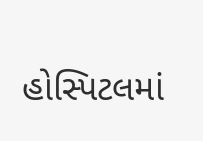હોસ્પિટલમાં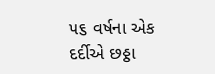૫૬ વર્ષના એક દર્દીએ છઠ્ઠા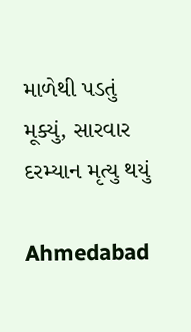માળેથી પડતું મૂક્યું, સારવાર દરમ્યાન મૃત્યુ થયું

Ahmedabad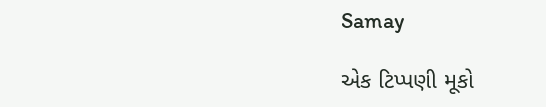Samay

એક ટિપ્પણી મૂકો